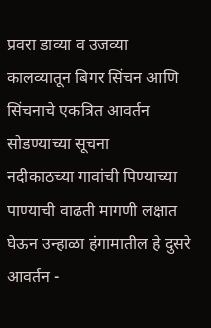प्रवरा डाव्या व उजव्या कालव्यातून बिगर सिंचन आणि सिंचनाचे एकत्रित आवर्तन सोडण्याच्या सूचना
नदीकाठच्या गावांची पिण्याच्या पाण्याची वाढती मागणी लक्षात घेऊन उन्हाळा हंगामातील हे दुसरे आवर्तन -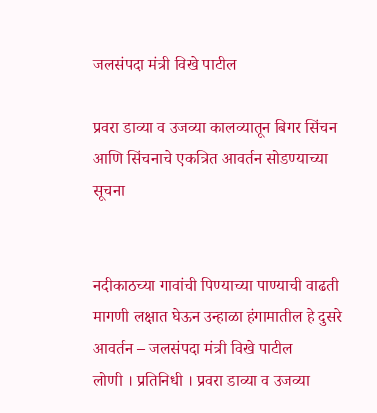जलसंपदा मंत्री विखे पाटील

प्रवरा डाव्या व उजव्या कालव्यातून बिगर सिंचन आणि सिंचनाचे एकत्रित आवर्तन सोडण्याच्या सूचना


नदीकाठच्या गावांची पिण्याच्या पाण्याची वाढती मागणी लक्षात घेऊन उन्हाळा हंगामातील हे दुसरे आवर्तन – जलसंपदा मंत्री विखे पाटील
लोणी । प्रतिनिधी । प्रवरा डाव्या व उजव्या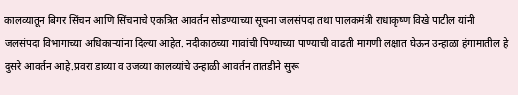कालव्यातून बिगर सिंचन आणि सिंचनाचे एकत्रित आवर्तन सोडण्याच्या सूचना जलसंपदा तथा पालकमंत्री राधाकृष्ण विखे पाटील यांनी जलसंपदा विभागाच्या अधिकाऱ्यांना दिल्या आहेत. नदीकाठच्या गावांची पिण्याच्या पाण्याची वाढती मागणी लक्षात घेऊन उन्हाळा हंगामातील हे दुसरे आवर्तन आहे.प्रवरा डाव्या व उजव्या कालव्यांचे उन्हाळी आवर्तन तातडीने सुरू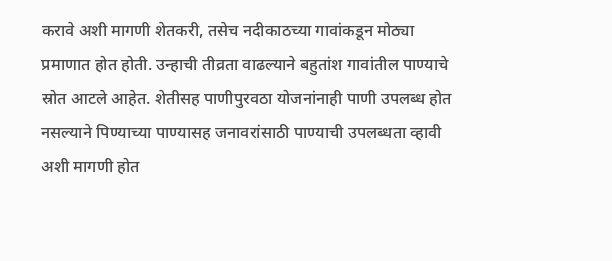करावे अशी मागणी शेतकरी, तसेच नदीकाठच्या गावांकडून मोठ्या प्रमाणात होत होती. उन्हाची तीव्रता वाढल्याने बहुतांश गावांतील पाण्याचे स्रोत आटले आहेत. शेतीसह पाणीपुरवठा योजनांनाही पाणी उपलब्ध होत नसल्याने पिण्याच्या पाण्यासह जनावरांसाठी पाण्याची उपलब्धता व्हावी अशी मागणी होत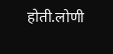होती.लोणी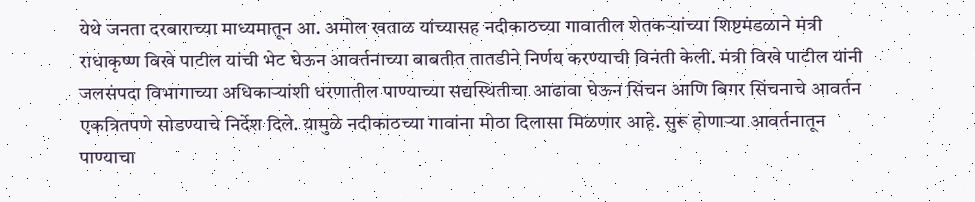येथे जनता दरबाराच्या माध्यमातून आ. अमोल खताळ यांच्यासह नदीकाठच्या गावातील शेतकऱ्यांच्या शिष्टमंडळाने मंत्री राधाकृष्ण विखे पाटील यांची भेट घेऊन आवर्तनाच्या बाबतीत तातडीने निर्णय करण्याची विनंती केली. मंत्री विखे पाटील यांनी जलसंपदा विभागाच्या अधिकाऱ्यांशी धरणातील पाण्याच्या सद्यस्थितीचा आढावा घेऊन सिंचन आणि बिगर सिंचनाचे आवर्तन एकत्रितपणे सोडण्याचे निर्देश दिले. यामुळे नदीकाठच्या गावांना मोठा दिलासा मिळणार आहे. सुरू होणाऱ्या आवर्तनातून पाण्याचा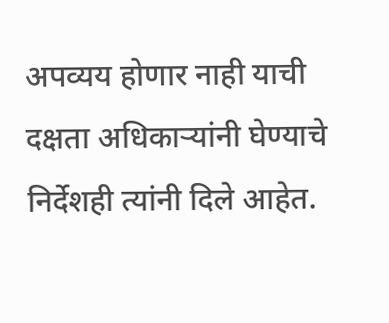अपव्यय होणार नाही याची दक्षता अधिकाऱ्यांनी घेण्याचे निर्देशही त्यांनी दिले आहेत.